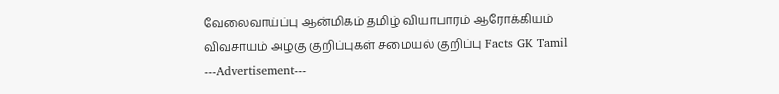வேலைவாய்ப்பு ஆன்மிகம் தமிழ் வியாபாரம் ஆரோக்கியம் விவசாயம் அழகு குறிப்புகள் சமையல் குறிப்பு Facts GK Tamil
---Advertisement---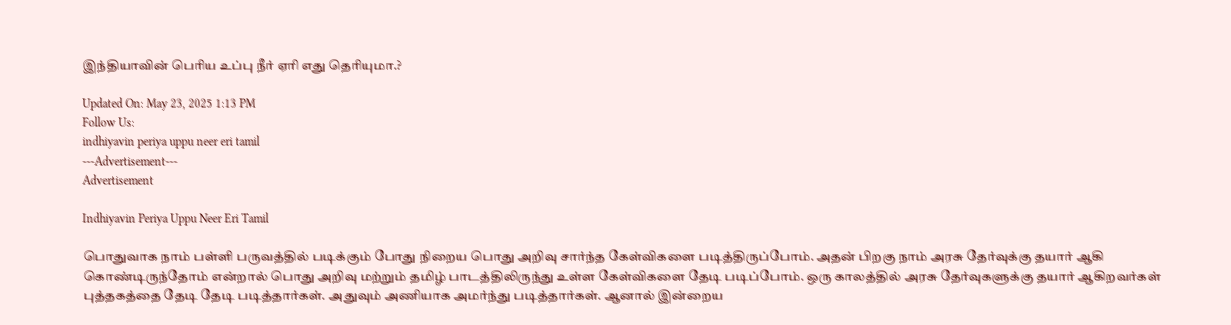இந்தியாவின் பெரிய உப்பு நீர் ஏரி எது தெரியுமா.?

Updated On: May 23, 2025 1:13 PM
Follow Us:
indhiyavin periya uppu neer eri tamil
---Advertisement---
Advertisement

Indhiyavin Periya Uppu Neer Eri Tamil

பொதுவாக நாம் பள்ளி பருவத்தில் படிக்கும் போது நிறைய பொது அறிவு சார்ந்த கேள்விகளை படித்திருப்போம். அதன் பிறகு நாம் அரசு தேர்வுக்கு தயார் ஆகி கொண்டிருந்தோம் என்றால் பொது அறிவு மற்றும் தமிழ் பாடத்திலிருந்து உள்ள கேள்விகளை தேடி படிப்போம். ஒரு காலத்தில் அரசு தேர்வுகளுக்கு தயார் ஆகிறவர்கள் புத்தகத்தை தேடி தேடி படித்தார்கள். அதுவும் அணியாக அமர்ந்து படித்தார்கள். ஆனால் இன்றைய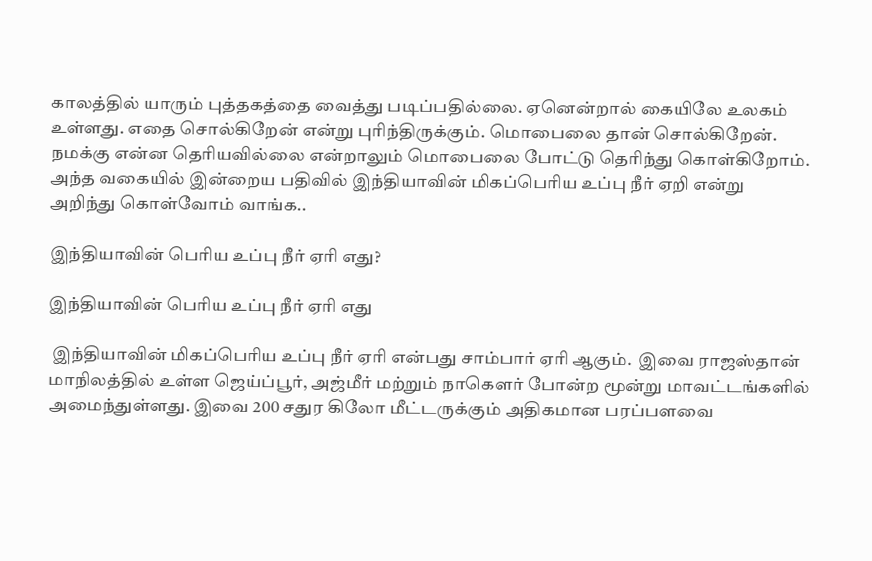காலத்தில் யாரும் புத்தகத்தை வைத்து படிப்பதில்லை. ஏனென்றால் கையிலே உலகம் உள்ளது. எதை சொல்கிறேன் என்று புரிந்திருக்கும். மொபைலை தான் சொல்கிறேன். நமக்கு என்ன தெரியவில்லை என்றாலும் மொபைலை போட்டு தெரிந்து கொள்கிறோம். அந்த வகையில் இன்றைய பதிவில் இந்தியாவின் மிகப்பெரிய உப்பு நீர் ஏறி என்று அறிந்து கொள்வோம் வாங்க..

இந்தியாவின் பெரிய உப்பு நீர் ஏரி எது?

இந்தியாவின் பெரிய உப்பு நீர் ஏரி எது

 இந்தியாவின் மிகப்பெரிய உப்பு நீர் ஏரி என்பது சாம்பார் ஏரி ஆகும்.  இவை ராஜஸ்தான் மாநிலத்தில் உள்ள ஜெய்ப்பூர், அஜ்மீர் மற்றும் நாகௌர் போன்ற மூன்று மாவட்டங்களில் அமைந்துள்ளது. இவை 200 சதுர கிலோ மீட்டருக்கும் அதிகமான பரப்பளவை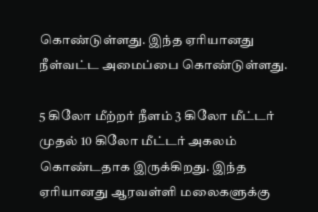கொண்டுள்ளது. இந்த ஏரியானது நீள்வட்ட அமைப்பை கொண்டுள்ளது.

5 கிலோ மீற்றர் நீளம் 3 கிலோ மீட்டர் முதல் 10 கிலோ மீட்டர் அகலம் கொண்டதாக இருக்கிறது. இந்த ஏரியானது ஆரவள்ளி மலைகளுக்கு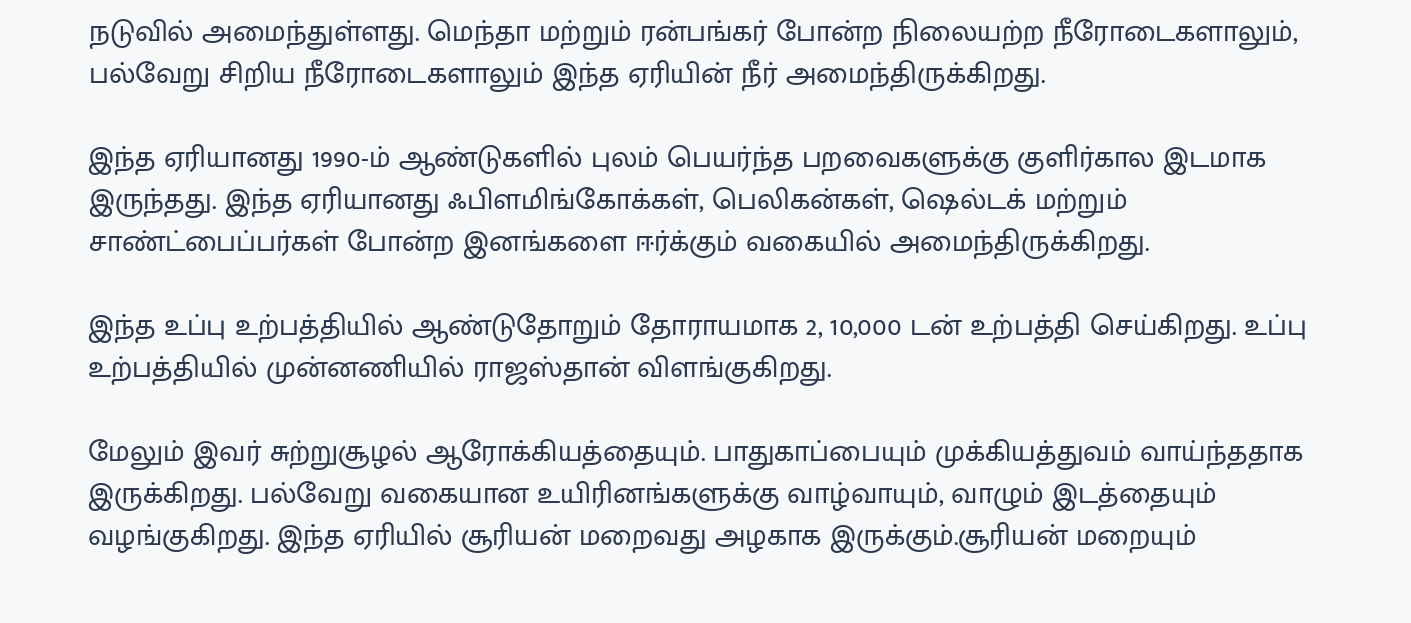நடுவில் அமைந்துள்ளது. மெந்தா மற்றும் ரன்பங்கர் போன்ற நிலையற்ற நீரோடைகளாலும், பல்வேறு சிறிய நீரோடைகளாலும் இந்த ஏரியின் நீர் அமைந்திருக்கிறது.

இந்த ஏரியானது 1990-ம் ஆண்டுகளில் புலம் பெயர்ந்த பறவைகளுக்கு குளிர்கால இடமாக இருந்தது. இந்த ஏரியானது ஃபிளமிங்கோக்கள், பெலிகன்கள், ஷெல்டக் மற்றும் சாண்ட்பைப்பர்கள் போன்ற இனங்களை ஈர்க்கும் வகையில் அமைந்திருக்கிறது.

இந்த உப்பு உற்பத்தியில் ஆண்டுதோறும் தோராயமாக 2, 10,000 டன் உற்பத்தி செய்கிறது. உப்பு உற்பத்தியில் முன்னணியில் ராஜஸ்தான் விளங்குகிறது.

மேலும் இவர் சுற்றுசூழல் ஆரோக்கியத்தையும். பாதுகாப்பையும் முக்கியத்துவம் வாய்ந்ததாக இருக்கிறது. பல்வேறு வகையான உயிரினங்களுக்கு வாழ்வாயும், வாழும் இடத்தையும் வழங்குகிறது. இந்த ஏரியில் சூரியன் மறைவது அழகாக இருக்கும்.சூரியன் மறையும்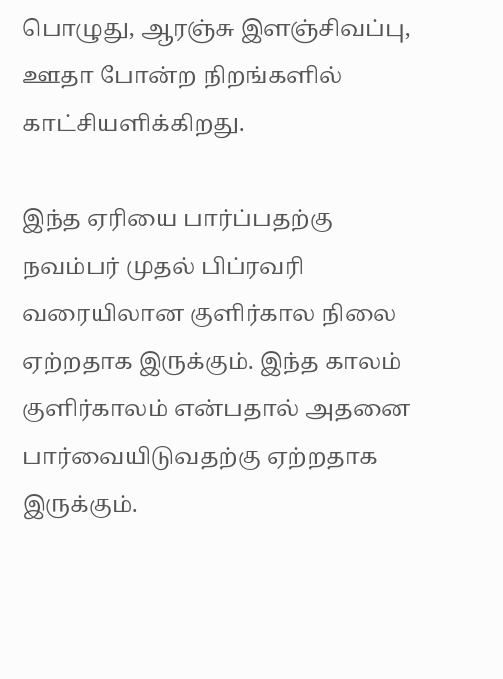பொழுது, ஆரஞ்சு இளஞ்சிவப்பு, ஊதா போன்ற நிறங்களில் காட்சியளிக்கிறது.

இந்த ஏரியை பார்ப்பதற்கு நவம்பர் முதல் பிப்ரவரி வரையிலான குளிர்கால நிலை ஏற்றதாக இருக்கும். இந்த காலம் குளிர்காலம் என்பதால் அதனை பார்வையிடுவதற்கு ஏற்றதாக இருக்கும்.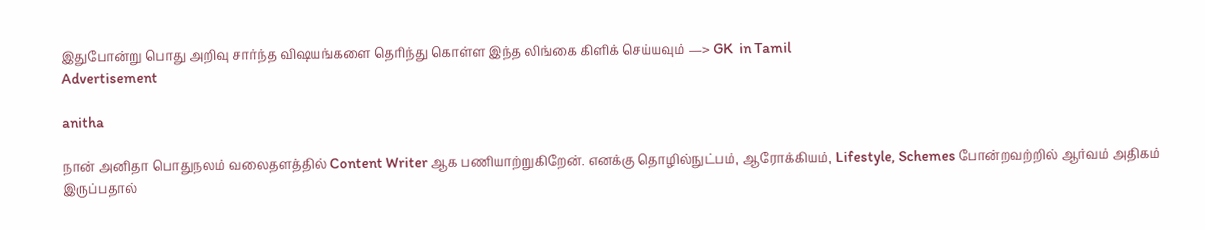இதுபோன்று பொது அறிவு சார்ந்த விஷயங்களை தெரிந்து கொள்ள இந்த லிங்கை கிளிக் செய்யவும் —> GK  in Tamil
Advertisement

anitha

நான் அனிதா பொதுநலம் வலைதளத்தில் Content Writer ஆக பணியாற்றுகிறேன். எனக்கு தொழில்நுட்பம், ஆரோக்கியம், Lifestyle, Schemes போன்றவற்றில் ஆர்வம் அதிகம் இருப்பதால்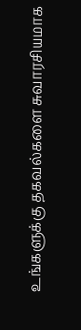உங்களுக்கு தகவல்களை சுவாரசியமாக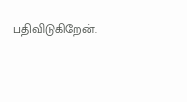பதிவிடுகிறேன்.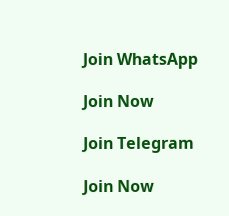Join WhatsApp

Join Now

Join Telegram

Join Now